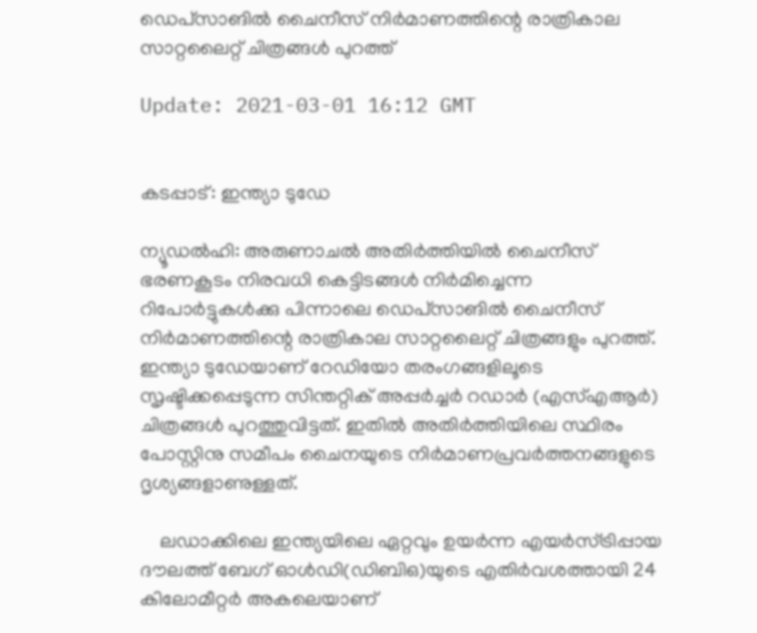ഡെപ്‌സാങില്‍ ചൈനീസ് നിര്‍മാണത്തിന്റെ രാത്രികാല സാറ്റലൈറ്റ് ചിത്രങ്ങള്‍ പുറത്ത്

Update: 2021-03-01 16:12 GMT


കടപ്പാട്: ഇന്ത്യാ ടുഡേ

ന്യൂഡല്‍ഹി: അരുണാചല്‍ അതിര്‍ത്തിയില്‍ ചൈനീസ് ഭരണകൂടം നിരവധി കെട്ടിടങ്ങള്‍ നിര്‍മിച്ചെന്ന റിപോര്‍ട്ടുകള്‍ക്കു പിന്നാലെ ഡെപ്‌സാങില്‍ ചൈനീസ് നിര്‍മാണത്തിന്റെ രാത്രികാല സാറ്റലൈറ്റ് ചിത്രങ്ങളും പുറത്ത്. ഇന്ത്യാ ടുഡേയാണ് റേഡിയോ തരംഗങ്ങളിലൂടെ സൃഷ്ടിക്കപ്പെടുന്ന സിന്തറ്റിക് അപ്പര്‍ച്ചര്‍ റഡാര്‍ (എസ്എആര്‍) ചിത്രങ്ങള്‍ പുറത്തുവിട്ടത്. ഇതില്‍ അതിര്‍ത്തിയിലെ സ്ഥിരം പോസ്റ്റിനു സമീപം ചൈനയുടെ നിര്‍മാണപ്രവര്‍ത്തനങ്ങളുടെ ദൃശ്യങ്ങളാണുള്ളത്.

    ലഡാക്കിലെ ഇന്ത്യയിലെ ഏറ്റവും ഉയര്‍ന്ന എയര്‍സ്ട്രിപ്പായ ദൗലത്ത് ബേഗ് ഓള്‍ഡി(ഡിബിഒ)യുടെ എതിര്‍വശത്തായി 24 കിലോമീറ്റര്‍ അകലെയാണ്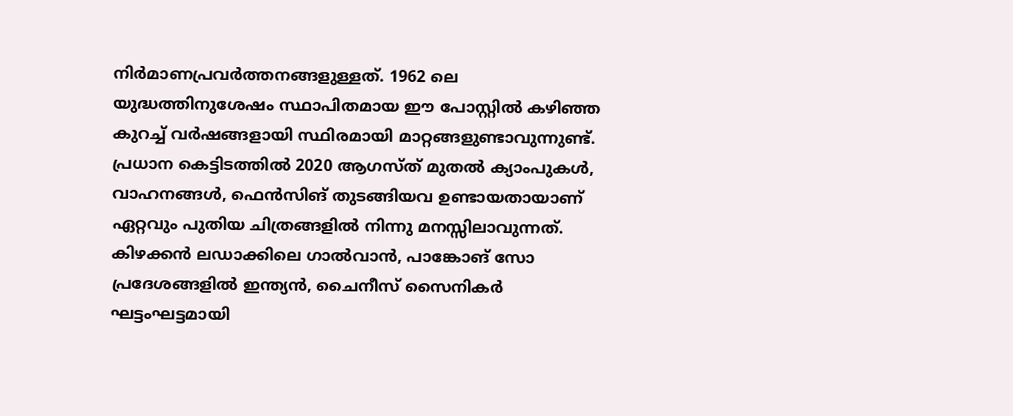നിര്‍മാണപ്രവര്‍ത്തനങ്ങളുള്ളത്. 1962 ലെ യുദ്ധത്തിനുശേഷം സ്ഥാപിതമായ ഈ പോസ്റ്റില്‍ കഴിഞ്ഞ കുറച്ച് വര്‍ഷങ്ങളായി സ്ഥിരമായി മാറ്റങ്ങളുണ്ടാവുന്നുണ്ട്. പ്രധാന കെട്ടിടത്തില്‍ 2020 ആഗസ്ത് മുതല്‍ ക്യാംപുകള്‍, വാഹനങ്ങള്‍, ഫെന്‍സിങ് തുടങ്ങിയവ ഉണ്ടായതായാണ് ഏറ്റവും പുതിയ ചിത്രങ്ങളില്‍ നിന്നു മനസ്സിലാവുന്നത്. കിഴക്കന്‍ ലഡാക്കിലെ ഗാല്‍വാന്‍, പാങ്കോങ് സോ പ്രദേശങ്ങളില്‍ ഇന്ത്യന്‍, ചൈനീസ് സൈനികര്‍ ഘട്ടംഘട്ടമായി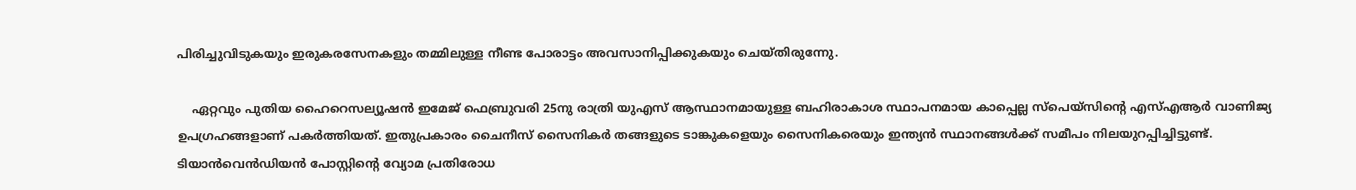പിരിച്ചുവിടുകയും ഇരുകരസേനകളും തമ്മിലുള്ള നീണ്ട പോരാട്ടം അവസാനിപ്പിക്കുകയും ചെയ്തിരുന്നേു.

    ഏറ്റവും പുതിയ ഹൈറെസല്യൂഷന്‍ ഇമേജ് ഫെബ്രുവരി 25നു രാത്രി യുഎസ് ആസ്ഥാനമായുള്ള ബഹിരാകാശ സ്ഥാപനമായ കാപ്പെല്ല സ്‌പെയ്‌സിന്റെ എസ്എആര്‍ വാണിജ്യ ഉപഗ്രഹങ്ങളാണ് പകര്‍ത്തിയത്. ഇതുപ്രകാരം ചൈനീസ് സൈനികര്‍ തങ്ങളുടെ ടാങ്കുകളെയും സൈനികരെയും ഇന്ത്യന്‍ സ്ഥാനങ്ങള്‍ക്ക് സമീപം നിലയുറപ്പിച്ചിട്ടുണ്ട്. ടിയാന്‍വെന്‍ഡിയന്‍ പോസ്റ്റിന്റെ വ്യോമ പ്രതിരോധ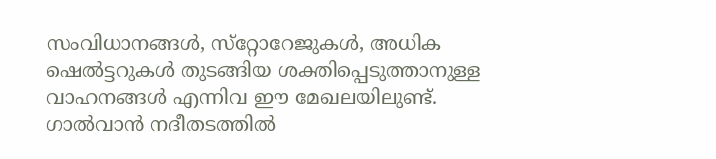സംവിധാനങ്ങള്‍, സ്‌റ്റോറേജുകള്‍, അധിക ഷെല്‍ട്ടറുകള്‍ തുടങ്ങിയ ശക്തിപ്പെടുത്താനുള്ള വാഹനങ്ങള്‍ എന്നിവ ഈ മേഖലയിലുണ്ട്. ഗാല്‍വാന്‍ നദീതടത്തില്‍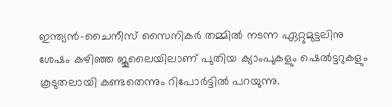ഇന്ത്യന്‍-ചൈനീസ് സൈനികര്‍ തമ്മില്‍ നടന്ന ഏറ്റുമുട്ടലിനു ശേഷം കഴിഞ്ഞ ജൂലൈയിലാണ് പുതിയ ക്യാംപുകളും ഷെല്‍ട്ടറുകളും കൂടുതലായി കണ്ടതെന്നും റിപോര്‍ട്ടില്‍ പറയുന്നു.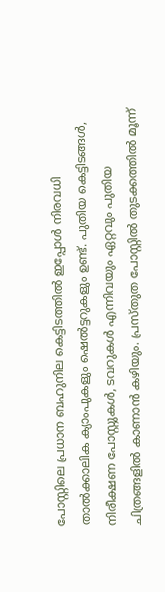പോസ്റ്റിലെ പ്രധാന ബഹുനില കെട്ടിടത്തില്‍ ഇപ്പോള്‍ നിരവധി താല്‍ക്കാലിക ക്യാംപുകളും ഷെല്‍ട്ടറുകളും ഉണ്ട്. പുതിയ കെട്ടിടങ്ങള്‍, നിരീക്ഷണ പോസ്റ്റുകള്‍, ടവറുകള്‍ എന്നിവയും ഏറ്റവും പുതിയ ചിത്രങ്ങളില്‍ കാണാന്‍ കഴിയും. പ്രസ്തുത പോസ്റ്റില്‍ തുടക്കത്തില്‍ മൂന്ന്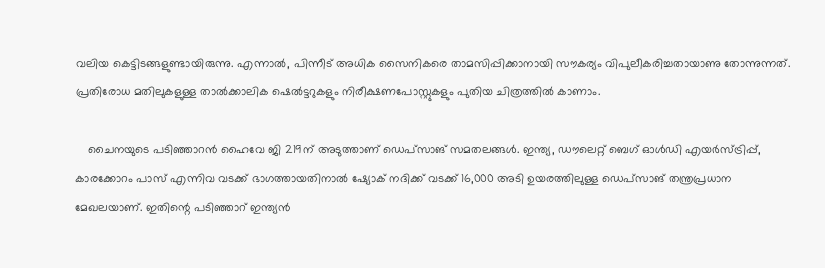വലിയ കെട്ടിടങ്ങളുണ്ടായിരുന്നു. എന്നാല്‍, പിന്നീട് അധിക സൈനികരെ താമസിപ്പിക്കാനായി സൗകര്യം വിപുലീകരിച്ചതായാണു തോന്നുന്നത്. പ്രതിരോധ മതിലുകളുള്ള താല്‍ക്കാലിക ഷെല്‍ട്ടറുകളും നിരീക്ഷണപോസ്റ്റുകളും പുതിയ ചിത്രത്തില്‍ കാണാം.

    ചൈനയുടെ പടിഞ്ഞാറന്‍ ഹൈവേ ജി 219ന് അടുത്താണ് ഡെപ്‌സാങ് സമതലങ്ങള്‍. ഇന്ത്യ, ഡൗലെറ്റ് ബെഗ് ഓള്‍ഡി എയര്‍സ്ട്രിപ്പ്, കാരക്കോറം പാസ് എന്നിവ വടക്ക് ഭാഗത്തായതിനാല്‍ ഷ്യോക് നദിക്ക് വടക്ക് 16,000 അടി ഉയരത്തിലുള്ള ഡെപ്‌സാങ് തന്ത്രപ്രധാന മേഖലയാണ്. ഇതിന്റെ പടിഞ്ഞാറ് ഇന്ത്യന്‍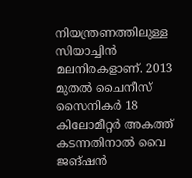നിയന്ത്രണത്തിലുള്ള സിയാച്ചിന്‍ മലനിരകളാണ്. 2013 മുതല്‍ ചൈനീസ് സൈനികര്‍ 18 കിലോമീറ്റര്‍ അകത്ത് കടന്നതിനാല്‍ വൈ ജങ്ഷന്‍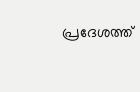പ്രദേശത്ത്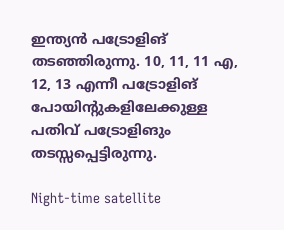ഇന്ത്യന്‍ പട്രോളിങ് തടഞ്ഞിരുന്നു. 10, 11, 11 എ, 12, 13 എന്നീ പട്രോളിങ് പോയിന്റുകളിലേക്കുള്ള പതിവ് പട്രോളിങും തടസ്സപ്പെട്ടിരുന്നു.

Night-time satellite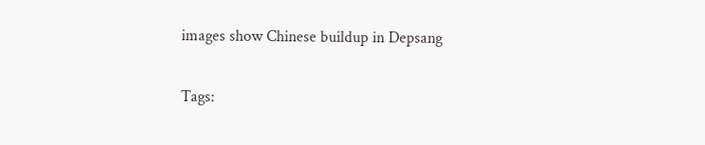images show Chinese buildup in Depsang

Tags: